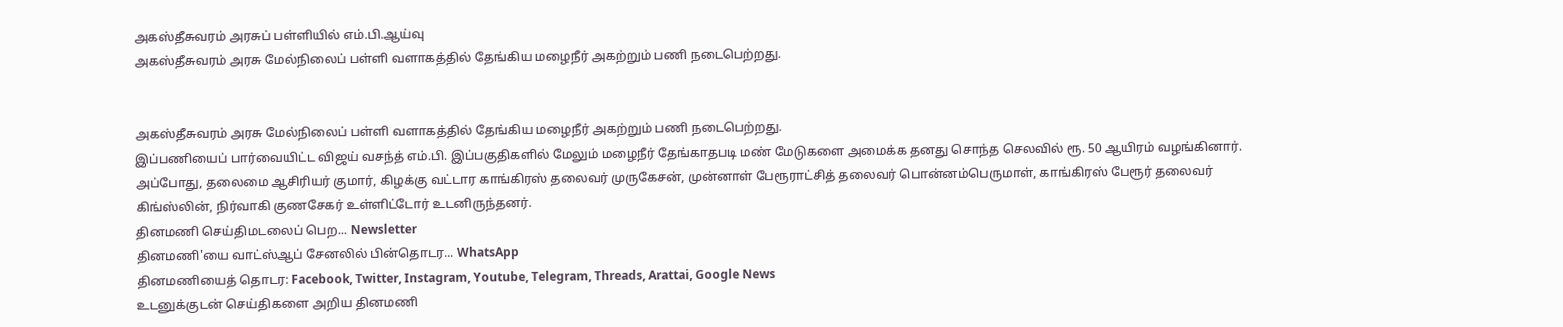அகஸ்தீசுவரம் அரசுப் பள்ளியில் எம்.பி.ஆய்வு
அகஸ்தீசுவரம் அரசு மேல்நிலைப் பள்ளி வளாகத்தில் தேங்கிய மழைநீர் அகற்றும் பணி நடைபெற்றது.


அகஸ்தீசுவரம் அரசு மேல்நிலைப் பள்ளி வளாகத்தில் தேங்கிய மழைநீர் அகற்றும் பணி நடைபெற்றது.
இப்பணியைப் பார்வையிட்ட விஜய் வசந்த் எம்.பி. இப்பகுதிகளில் மேலும் மழைநீர் தேங்காதபடி மண் மேடுகளை அமைக்க தனது சொந்த செலவில் ரூ. 50 ஆயிரம் வழங்கினார். அப்போது, தலைமை ஆசிரியர் குமார், கிழக்கு வட்டார காங்கிரஸ் தலைவர் முருகேசன், முன்னாள் பேரூராட்சித் தலைவர் பொன்னம்பெருமாள், காங்கிரஸ் பேரூர் தலைவர் கிங்ஸ்லின், நிர்வாகி குணசேகர் உள்ளிட்டோர் உடனிருந்தனர்.
தினமணி செய்திமடலைப் பெற... Newsletter
தினமணி'யை வாட்ஸ்ஆப் சேனலில் பின்தொடர... WhatsApp
தினமணியைத் தொடர: Facebook, Twitter, Instagram, Youtube, Telegram, Threads, Arattai, Google News
உடனுக்குடன் செய்திகளை அறிய தினமணி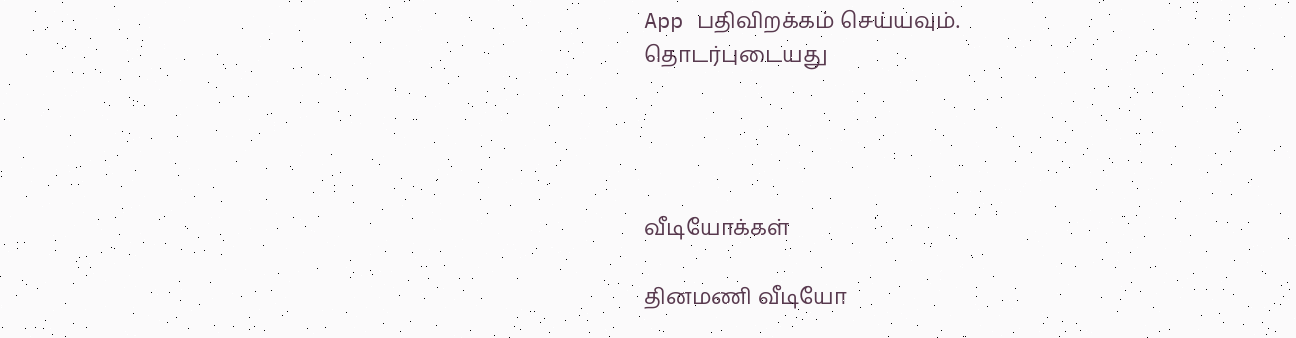App பதிவிறக்கம் செய்யவும்.
தொடர்புடையது




வீடியோக்கள்

தினமணி வீடியோ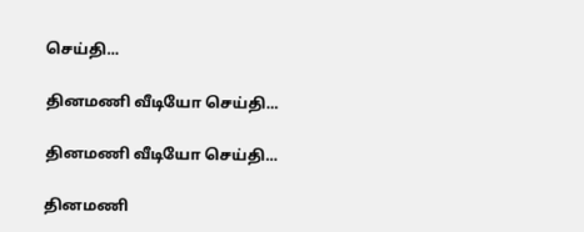செய்தி...

தினமணி வீடியோ செய்தி...

தினமணி வீடியோ செய்தி...

தினமணி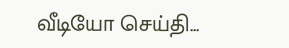வீடியோ செய்தி...